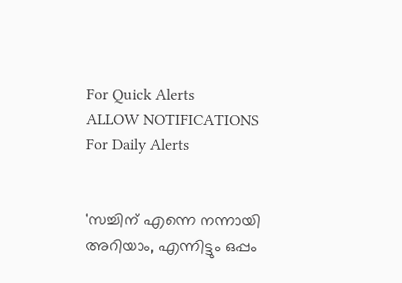For Quick Alerts
ALLOW NOTIFICATIONS
For Daily Alerts


'സച്ചിന് എന്നെ നന്നായി അറിയാം, എന്നിട്ടും ഒപ്പം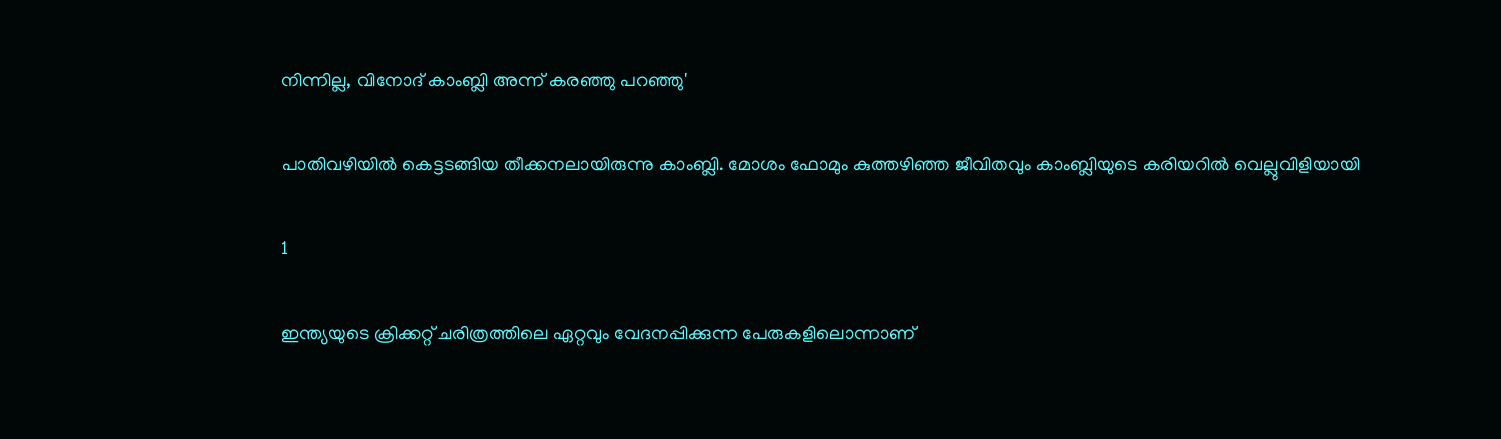നിന്നില്ല, വിനോദ് കാംബ്ലി അന്ന് കരഞ്ഞു പറഞ്ഞു'

പാതിവഴിയില്‍ കെട്ടടങ്ങിയ തീക്കനലായിരുന്നു കാംബ്ലി. മോശം ഫോമും കുത്തഴിഞ്ഞ ജീവിതവും കാംബ്ലിയുടെ കരിയറില്‍ വെല്ലുവിളിയായി

1

ഇന്ത്യയുടെ ക്രിക്കറ്റ് ചരിത്രത്തിലെ ഏറ്റവും വേദനപ്പിക്കുന്ന പേരുകളിലൊന്നാണ്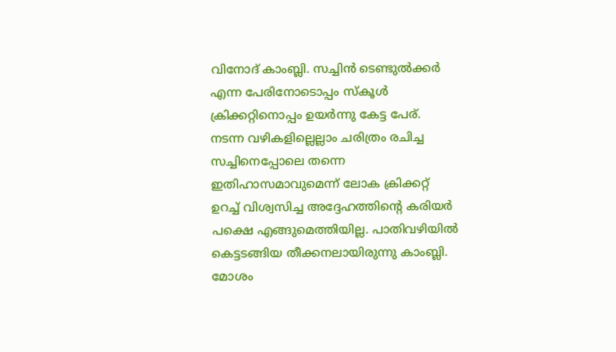വിനോദ് കാംബ്ലി. സച്ചിന്‍ ടെണ്ടുല്‍ക്കര്‍ എന്ന പേരിനോടൊപ്പം സ്‌കൂള്‍ ക്രിക്കറ്റിനൊപ്പം ഉയര്‍ന്നു കേട്ട പേര്. നടന്ന വഴികളില്ലെല്ലാം ചരിത്രം രചിച്ച സച്ചിനെപ്പോലെ തന്നെ ഇതിഹാസമാവുമെന്ന് ലോക ക്രിക്കറ്റ് ഉറച്ച് വിശ്വസിച്ച അദ്ദേഹത്തിന്റെ കരിയര്‍ പക്ഷെ എങ്ങുമെത്തിയില്ല. പാതിവഴിയില്‍ കെട്ടടങ്ങിയ തീക്കനലായിരുന്നു കാംബ്ലി. മോശം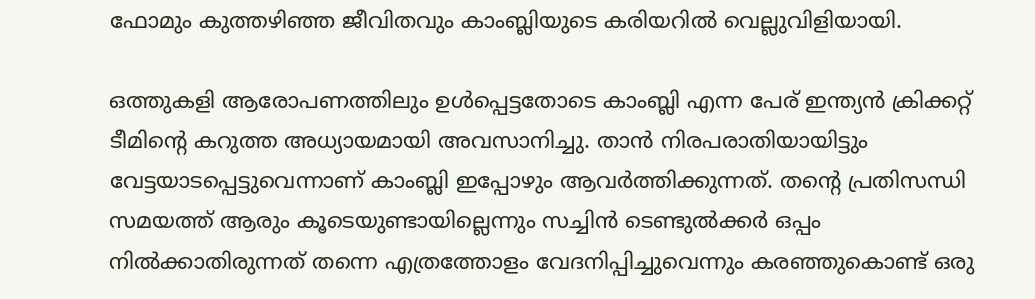ഫോമും കുത്തഴിഞ്ഞ ജീവിതവും കാംബ്ലിയുടെ കരിയറില്‍ വെല്ലുവിളിയായി.

ഒത്തുകളി ആരോപണത്തിലും ഉള്‍പ്പെട്ടതോടെ കാംബ്ലി എന്ന പേര് ഇന്ത്യന്‍ ക്രിക്കറ്റ് ടീമിന്റെ കറുത്ത അധ്യായമായി അവസാനിച്ചു. താന്‍ നിരപരാതിയായിട്ടും വേട്ടയാടപ്പെട്ടുവെന്നാണ് കാംബ്ലി ഇപ്പോഴും ആവര്‍ത്തിക്കുന്നത്. തന്റെ പ്രതിസന്ധി സമയത്ത് ആരും കൂടെയുണ്ടായില്ലെന്നും സച്ചിന്‍ ടെണ്ടുല്‍ക്കര്‍ ഒപ്പം നില്‍ക്കാതിരുന്നത് തന്നെ എത്രത്തോളം വേദനിപ്പിച്ചുവെന്നും കരഞ്ഞുകൊണ്ട് ഒരു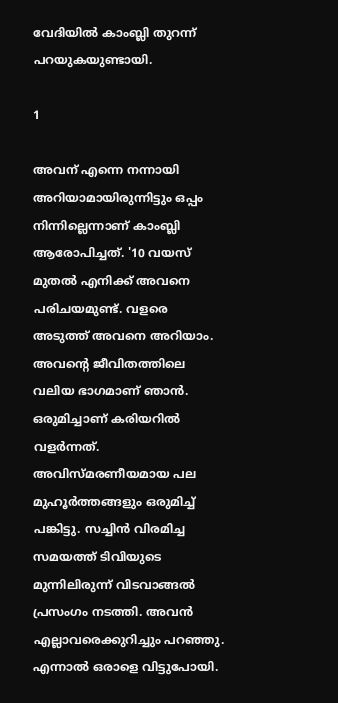വേദിയില്‍ കാംബ്ലി തുറന്ന് പറയുകയുണ്ടായി.

1

അവന് എന്നെ നന്നായി അറിയാമായിരുന്നിട്ടും ഒപ്പം നിന്നില്ലെന്നാണ് കാംബ്ലി ആരോപിച്ചത്. '10 വയസ് മുതല്‍ എനിക്ക് അവനെ പരിചയമുണ്ട്. വളരെ അടുത്ത് അവനെ അറിയാം. അവന്റെ ജീവിതത്തിലെ വലിയ ഭാഗമാണ് ഞാന്‍. ഒരുമിച്ചാണ് കരിയറില്‍ വളര്‍ന്നത്. അവിസ്മരണീയമായ പല മുഹൂര്‍ത്തങ്ങളും ഒരുമിച്ച് പങ്കിട്ടു. സച്ചിന്‍ വിരമിച്ച സമയത്ത് ടിവിയുടെ മുന്നിലിരുന്ന് വിടവാങ്ങല്‍ പ്രസംഗം നടത്തി. അവന്‍ എല്ലാവരെക്കുറിച്ചും പറഞ്ഞു. എന്നാല്‍ ഒരാളെ വിട്ടുപോയി.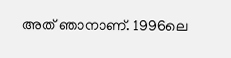അത് ഞാനാണ്. 1996ലെ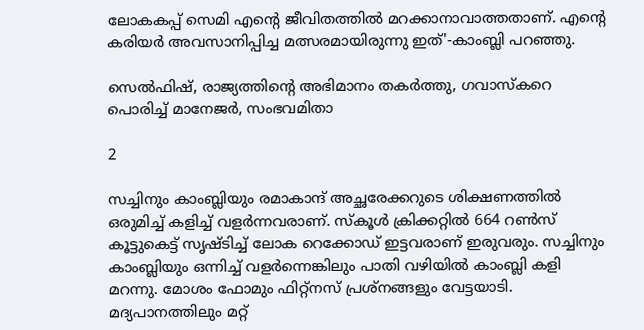ലോകകപ്പ് സെമി എന്റെ ജീവിതത്തില്‍ മറക്കാനാവാത്തതാണ്. എന്റെ കരിയര്‍ അവസാനിപ്പിച്ച മത്സരമായിരുന്നു ഇത്'-കാംബ്ലി പറഞ്ഞു.

സെല്‍ഫിഷ്, രാജ്യത്തിന്റെ അഭിമാനം തകര്‍ത്തു, ഗവാസ്‌കറെ പൊരിച്ച് മാനേജര്‍, സംഭവമിതാ

2

സച്ചിനും കാംബ്ലിയും രമാകാന്ദ് അച്ഛരേക്കറുടെ ശിക്ഷണത്തില്‍ ഒരുമിച്ച് കളിച്ച് വളര്‍ന്നവരാണ്. സ്‌കൂള്‍ ക്രിക്കറ്റില്‍ 664 റണ്‍സ് കൂട്ടുകെട്ട് സൃഷ്ടിച്ച് ലോക റെക്കോഡ് ഇട്ടവരാണ് ഇരുവരും. സച്ചിനും കാംബ്ലിയും ഒന്നിച്ച് വളര്‍ന്നെങ്കിലും പാതി വഴിയില്‍ കാംബ്ലി കളി മറന്നു. മോശം ഫോമും ഫിറ്റ്‌നസ് പ്രശ്‌നങ്ങളും വേട്ടയാടി. മദ്യപാനത്തിലും മറ്റ്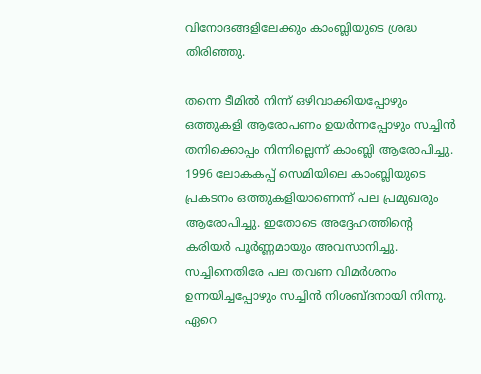വിനോദങ്ങളിലേക്കും കാംബ്ലിയുടെ ശ്രദ്ധ തിരിഞ്ഞു.

തന്നെ ടീമില്‍ നിന്ന് ഒഴിവാക്കിയപ്പോഴും ഒത്തുകളി ആരോപണം ഉയര്‍ന്നപ്പോഴും സച്ചിന്‍ തനിക്കൊപ്പം നിന്നില്ലെന്ന് കാംബ്ലി ആരോപിച്ചു. 1996 ലോകകപ്പ് സെമിയിലെ കാംബ്ലിയുടെ പ്രകടനം ഒത്തുകളിയാണെന്ന് പല പ്രമുഖരും ആരോപിച്ചു. ഇതോടെ അദ്ദേഹത്തിന്റെ കരിയര്‍ പൂര്‍ണ്ണമായും അവസാനിച്ചു. സച്ചിനെതിരേ പല തവണ വിമര്‍ശനം ഉന്നയിച്ചപ്പോഴും സച്ചിന്‍ നിശബ്ദനായി നിന്നു. ഏറെ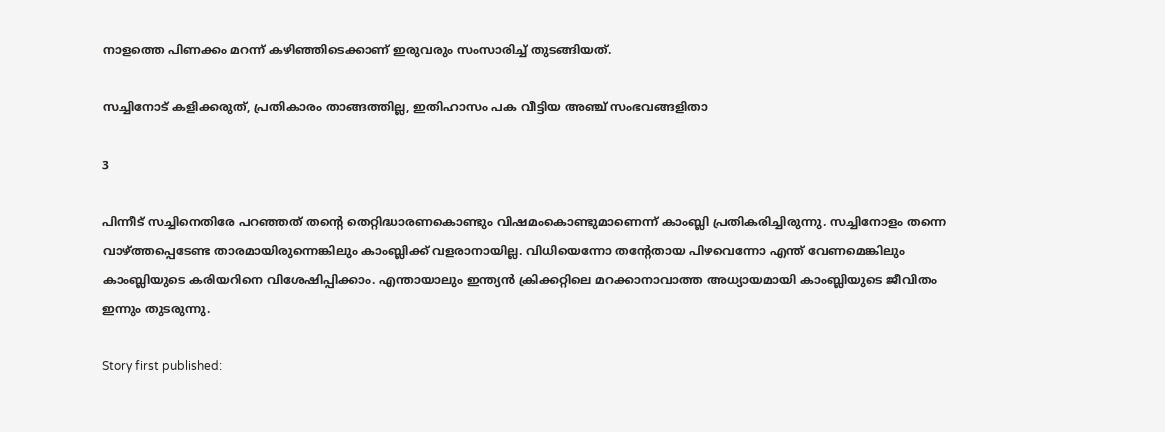നാളത്തെ പിണക്കം മറന്ന് കഴിഞ്ഞിടെക്കാണ് ഇരുവരും സംസാരിച്ച് തുടങ്ങിയത്.

സച്ചിനോട് കളിക്കരുത്, പ്രതികാരം താങ്ങത്തില്ല, ഇതിഹാസം പക വീട്ടിയ അഞ്ച് സംഭവങ്ങളിതാ

3

പിന്നീട് സച്ചിനെതിരേ പറഞ്ഞത് തന്റെ തെറ്റിദ്ധാരണകൊണ്ടും വിഷമംകൊണ്ടുമാണെന്ന് കാംബ്ലി പ്രതികരിച്ചിരുന്നു. സച്ചിനോളം തന്നെ വാഴ്ത്തപ്പെടേണ്ട താരമായിരുന്നെങ്കിലും കാംബ്ലിക്ക് വളരാനായില്ല. വിധിയെന്നോ തന്റേതായ പിഴവെന്നോ എന്ത് വേണമെങ്കിലും കാംബ്ലിയുടെ കരിയറിനെ വിശേഷിപ്പിക്കാം. എന്തായാലും ഇന്ത്യന്‍ ക്രിക്കറ്റിലെ മറക്കാനാവാത്ത അധ്യായമായി കാംബ്ലിയുടെ ജീവിതം ഇന്നും തുടരുന്നു.

Story first published: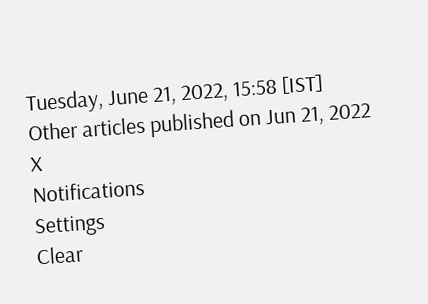Tuesday, June 21, 2022, 15:58 [IST]
Other articles published on Jun 21, 2022
X
Notifications
Settings
Clear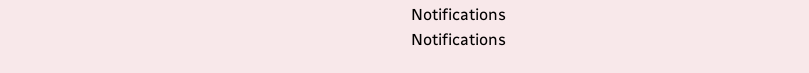Notifications
Notifications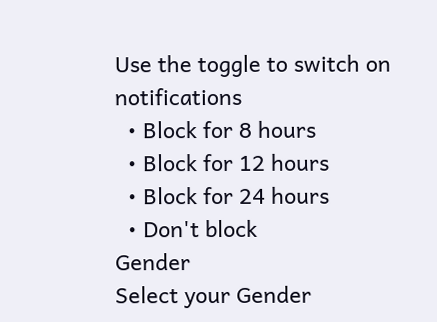Use the toggle to switch on notifications
  • Block for 8 hours
  • Block for 12 hours
  • Block for 24 hours
  • Don't block
Gender
Select your Gender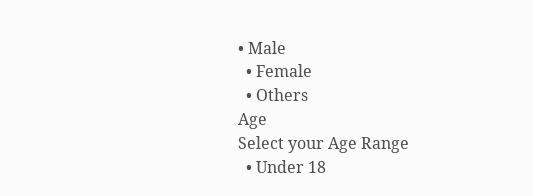• Male
  • Female
  • Others
Age
Select your Age Range
  • Under 18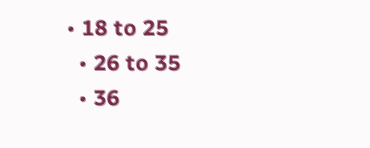• 18 to 25
  • 26 to 35
  • 36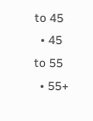to 45
  • 45 to 55
  • 55+